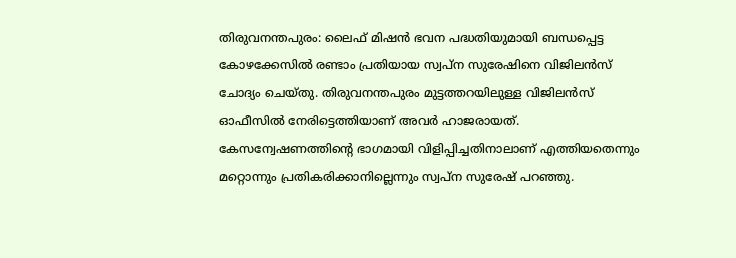തിരുവനന്തപുരം: ലൈഫ് മിഷൻ ഭവന പദ്ധതിയുമായി ബന്ധപ്പെട്ട കോഴക്കേസിൽ രണ്ടാം പ്രതിയായ സ്വപ്ന സുരേഷിനെ വിജിലൻസ് ചോദ്യം ചെയ്തു. തിരുവനന്തപുരം മുട്ടത്തറയിലുള്ള വിജിലൻസ് ഓഫീസിൽ നേരിട്ടെത്തിയാണ് അവർ ഹാജരായത്. കേസന്വേഷണത്തിന്റെ ഭാഗമായി വിളിപ്പിച്ചതിനാലാണ് എത്തിയതെന്നും മറ്റൊന്നും പ്രതികരിക്കാനില്ലെന്നും സ്വപ്ന സുരേഷ് പറഞ്ഞു.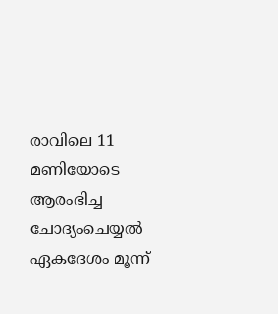രാവിലെ 11 മണിയോടെ ആരംഭിച്ച ചോദ്യംചെയ്യൽ ഏകദേശം മൂന്ന്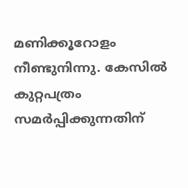മണിക്കൂറോളം നീണ്ടുനിന്നു. കേസിൽ കുറ്റപത്രം സമർപ്പിക്കുന്നതിന്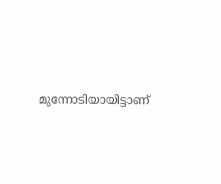മുന്നോടിയായിട്ടാണ്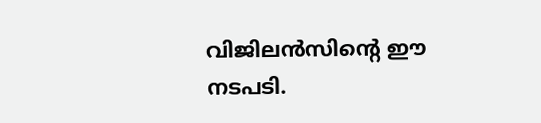വിജിലൻസിന്റെ ഈ നടപടി.